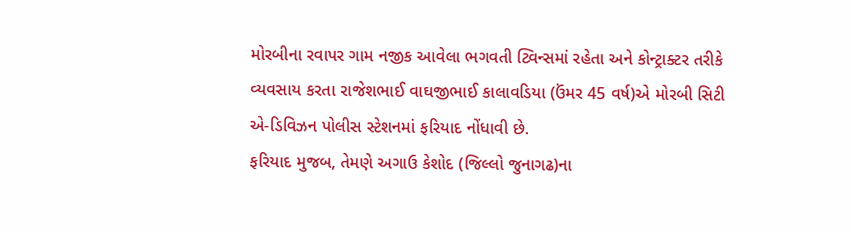મોરબીના રવાપર ગામ નજીક આવેલા ભગવતી ટ્વિન્સમાં રહેતા અને કોન્ટ્રાક્ટર તરીકે વ્યવસાય કરતા રાજેશભાઈ વાઘજીભાઈ કાલાવડિયા (ઉંમર 45 વર્ષ)એ મોરબી સિટી એ-ડિવિઝન પોલીસ સ્ટેશનમાં ફરિયાદ નોંધાવી છે.
ફરિયાદ મુજબ, તેમણે અગાઉ કેશોદ (જિલ્લો જુનાગઢ)ના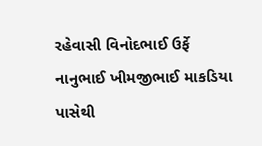રહેવાસી વિનોદભાઈ ઉર્ફે નાનુભાઈ ખીમજીભાઈ માકડિયા પાસેથી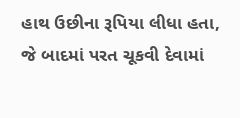હાથ ઉછીના રૂપિયા લીધા હતા, જે બાદમાં પરત ચૂકવી દેવામાં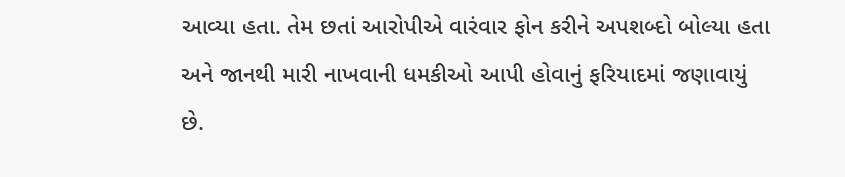આવ્યા હતા. તેમ છતાં આરોપીએ વારંવાર ફોન કરીને અપશબ્દો બોલ્યા હતા અને જાનથી મારી નાખવાની ધમકીઓ આપી હોવાનું ફરિયાદમાં જણાવાયું છે.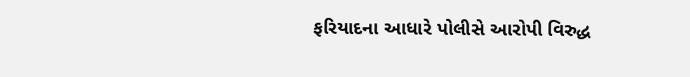ફરિયાદના આધારે પોલીસે આરોપી વિરુદ્ધ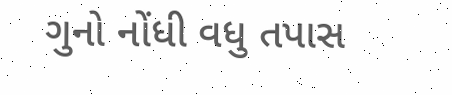ગુનો નોંધી વધુ તપાસ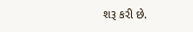શરૂ કરી છે.